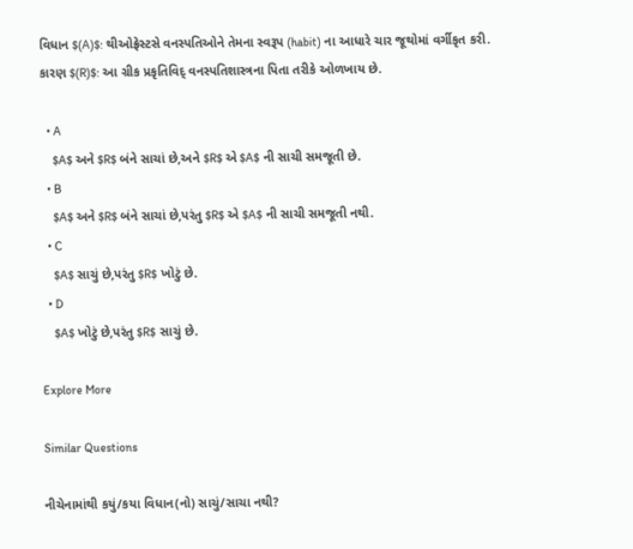વિધાન $(A)$: થીઓફ્રેસ્ટસે વનસ્પતિઓને તેમના સ્વરૂપ (habit) ના આધારે ચાર જૂથોમાં વર્ગીકૃત કરી.
કારણ $(R)$: આ ગ્રીક પ્રકૃતિવિદ્ વનસ્પતિશાસ્ત્રના પિતા તરીકે ઓળખાય છે.

  • A
    $A$ અને $R$ બંને સાચાં છે,અને $R$ એ $A$ ની સાચી સમજૂતી છે.
  • B
    $A$ અને $R$ બંને સાચાં છે,પરંતુ $R$ એ $A$ ની સાચી સમજૂતી નથી.
  • C
    $A$ સાચું છે,પરંતુ $R$ ખોટું છે.
  • D
    $A$ ખોટું છે,પરંતુ $R$ સાચું છે.

Explore More

Similar Questions

નીચેનામાંથી કયું/કયા વિધાન(નો) સાચું/સાચા નથી?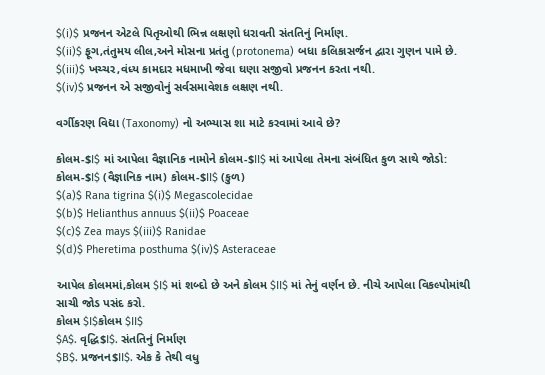$(i)$ પ્રજનન એટલે પિતૃઓથી ભિન્ન લક્ષણો ધરાવતી સંતતિનું નિર્માણ.
$(ii)$ ફૂગ,તંતુમય લીલ,અને મોસના પ્રતંતુ (protonema) બધા કલિકાસર્જન દ્વારા ગુણન પામે છે.
$(iii)$ ખચ્ચર,વંધ્ય કામદાર મધમાખી જેવા ઘણા સજીવો પ્રજનન કરતા નથી.
$(iv)$ પ્રજનન એ સજીવોનું સર્વસમાવેશક લક્ષણ નથી.

વર્ગીકરણ વિદ્યા (Taxonomy) નો અભ્યાસ શા માટે કરવામાં આવે છે?

કોલમ-$I$ માં આપેલા વૈજ્ઞાનિક નામોને કોલમ-$II$ માં આપેલા તેમના સંબંધિત કુળ સાથે જોડો:
કોલમ-$I$ (વૈજ્ઞાનિક નામ) કોલમ-$II$ (કુળ)
$(a)$ Rana tigrina $(i)$ Megascolecidae
$(b)$ Helianthus annuus $(ii)$ Poaceae
$(c)$ Zea mays $(iii)$ Ranidae
$(d)$ Pheretima posthuma $(iv)$ Asteraceae

આપેલ કોલમમાં,કોલમ $I$ માં શબ્દો છે અને કોલમ $II$ માં તેનું વર્ણન છે. નીચે આપેલા વિકલ્પોમાંથી સાચી જોડ પસંદ કરો.
કોલમ $I$કોલમ $II$
$A$. વૃદ્ધિ$I$. સંતતિનું નિર્માણ
$B$. પ્રજનન$II$. એક કે તેથી વધુ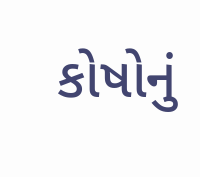કોષોનું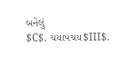બનેલું
$C$. ચયાપચય$III$.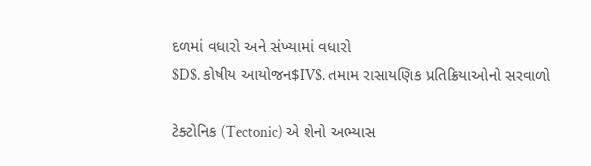દળમાં વધારો અને સંખ્યામાં વધારો
$D$. કોષીય આયોજન$IV$. તમામ રાસાયણિક પ્રતિક્રિયાઓનો સરવાળો

ટેક્ટોનિક (Tectonic) એ શેનો અભ્યાસ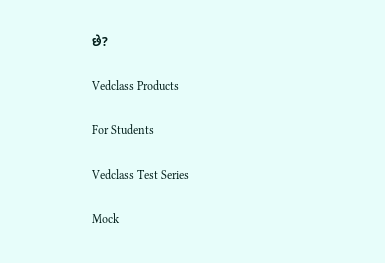છે?

Vedclass Products

For Students

Vedclass Test Series

Mock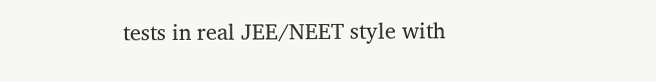tests in real JEE/NEET style with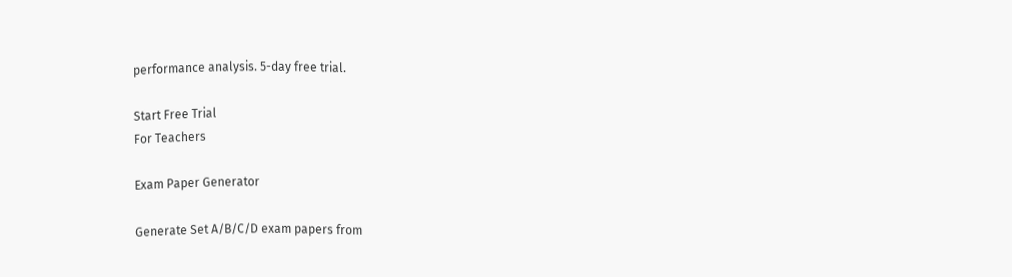performance analysis. 5-day free trial.

Start Free Trial
For Teachers

Exam Paper Generator

Generate Set A/B/C/D exam papers from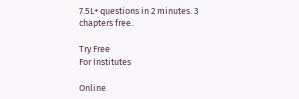7.5L+ questions in 2 minutes. 3 chapters free.

Try Free
For Institutes

Online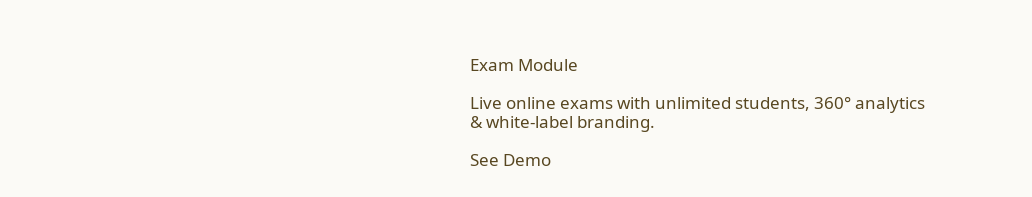Exam Module

Live online exams with unlimited students, 360° analytics & white-label branding.

See Demo